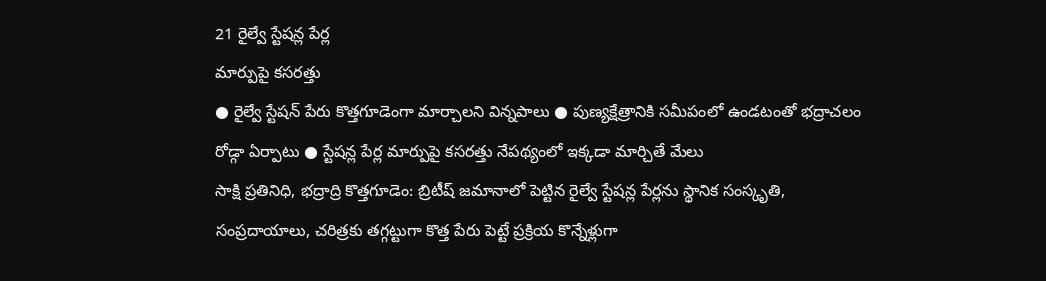21 రైల్వే స్టేషన్ల పేర్ల
మార్పుపై కసరత్తు
● రైల్వే స్టేషన్ పేరు కొత్తగూడెంగా మార్చాలని విన్నపాలు ● పుణ్యక్షేత్రానికి సమీపంలో ఉండటంతో భద్రాచలం రోడ్గా ఏర్పాటు ● స్టేషన్ల పేర్ల మార్పుపై కసరత్తు నేపథ్యంలో ఇక్కడా మార్చితే మేలు
సాక్షి ప్రతినిధి, భద్రాద్రి కొత్తగూడెం: బ్రిటీష్ జమానాలో పెట్టిన రైల్వే స్టేషన్ల పేర్లను స్థానిక సంస్కృతి, సంప్రదాయాలు, చరిత్రకు తగ్గట్టుగా కొత్త పేరు పెట్టే ప్రక్రియ కొన్నేళ్లుగా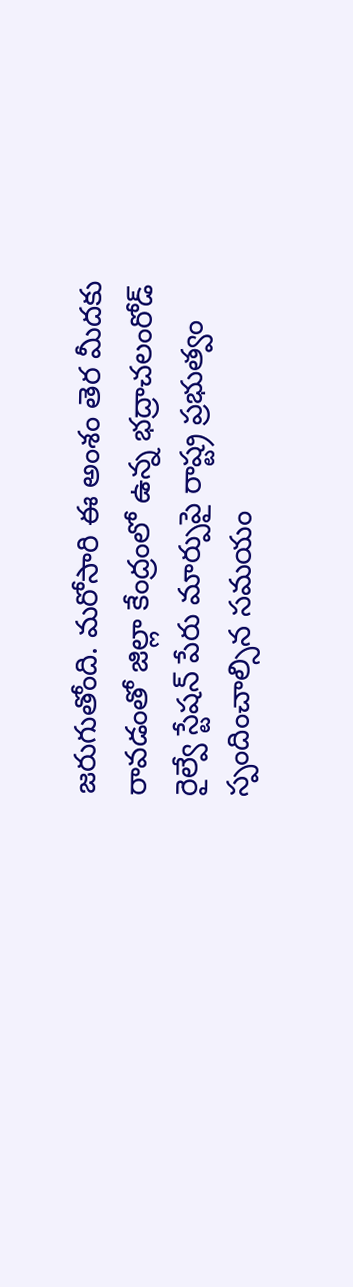జరుగుతోంది. మరోసారి ఈ అంశం తెర మీదకు రావడంతో జిల్లా కేంద్రంలో ఉన్న భద్రాచలంరోడ్ రైల్వే స్టేషన్ పేరు మార్పుపై రాష్ట్ర ప్రభుత్వం స్పందించాల్సిన సమయం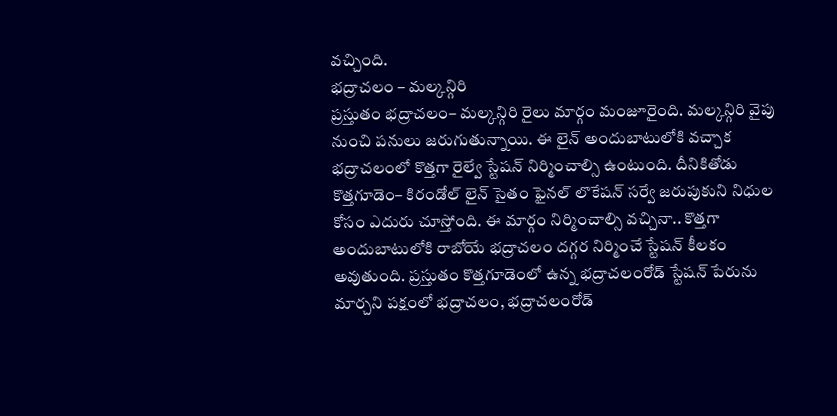వచ్చింది.
భద్రాచలం – మల్కన్గిరి
ప్రస్తుతం భద్రాచలం– మల్కన్గిరి రైలు మార్గం మంజూరైంది. మల్కన్గిరి వైపు నుంచి పనులు జరుగుతున్నాయి. ఈ లైన్ అందుబాటులోకి వచ్చాక భద్రాచలంలో కొత్తగా రైల్వే స్టేషన్ నిర్మించాల్సి ఉంటుంది. దీనికితోడు కొత్తగూడెం– కిరండోల్ లైన్ సైతం ఫైనల్ లొకేషన్ సర్వే జరుపుకుని నిధుల కోసం ఎదురు చూస్తోంది. ఈ మార్గం నిర్మించాల్సి వచ్చినా.. కొత్తగా అందుబాటులోకి రాబోయే భద్రాచలం దగ్గర నిర్మించే స్టేషన్ కీలకం అవుతుంది. ప్రస్తుతం కొత్తగూడెంలో ఉన్న భద్రాచలంరోడ్ స్టేషన్ పేరును మార్చని పక్షంలో భద్రాచలం, భద్రాచలంరోడ్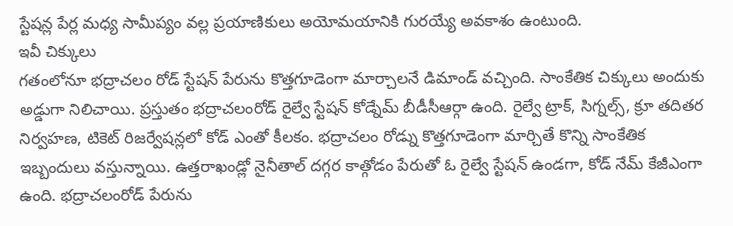స్టేషన్ల పేర్ల మధ్య సామీప్యం వల్ల ప్రయాణికులు అయోమయానికి గురయ్యే అవకాశం ఉంటుంది.
ఇవీ చిక్కులు
గతంలోనూ భద్రాచలం రోడ్ స్టేషన్ పేరును కొత్తగూడెంగా మార్చాలనే డిమాండ్ వచ్చింది. సాంకేతిక చిక్కులు అందుకు అడ్డుగా నిలిచాయి. ప్రస్తుతం భద్రాచలంరోడ్ రైల్వే స్టేషన్ కోడ్నేమ్ బీడీసీఆర్గా ఉంది. రైల్వే ట్రాక్, సిగ్నల్స్, క్రూ తదితర నిర్వహణ, టికెట్ రిజర్వేషన్లలో కోడ్ ఎంతో కీలకం. భద్రాచలం రోడ్ను కొత్తగూడెంగా మార్చితే కొన్ని సాంకేతిక ఇబ్బందులు వస్తున్నాయి. ఉత్తరాఖండ్లో నైనీతాల్ దగ్గర కాత్గోడం పేరుతో ఓ రైల్వే స్టేషన్ ఉండగా, కోడ్ నేమ్ కేజీఎంగా ఉంది. భద్రాచలంరోడ్ పేరును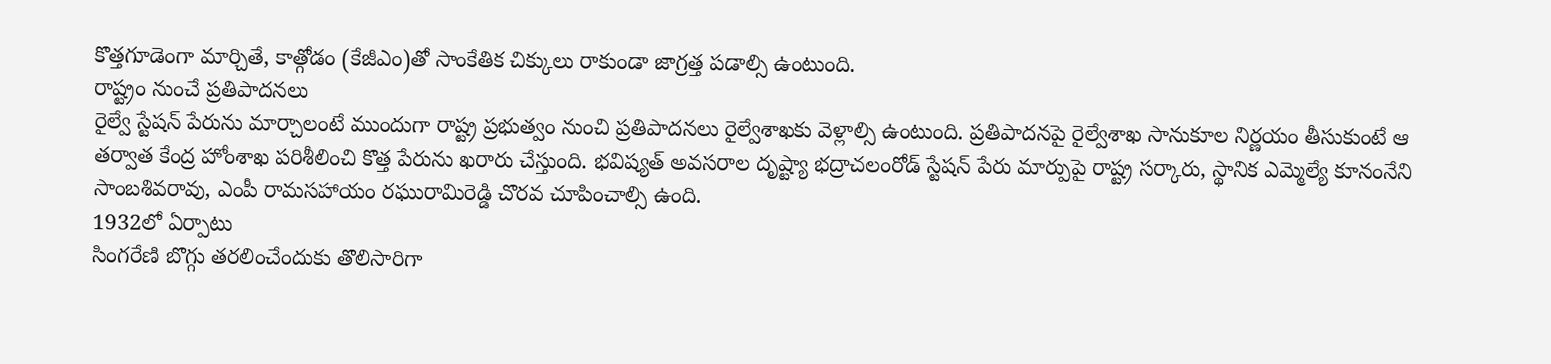కొత్తగూడెంగా మార్చితే, కాత్గోడం (కేజీఎం)తో సాంకేతిక చిక్కులు రాకుండా జాగ్రత్త పడాల్సి ఉంటుంది.
రాష్ట్రం నుంచే ప్రతిపాదనలు
రైల్వే స్టేషన్ పేరును మార్చాలంటే ముందుగా రాష్ట్ర ప్రభుత్వం నుంచి ప్రతిపాదనలు రైల్వేశాఖకు వెళ్లాల్సి ఉంటుంది. ప్రతిపాదనపై రైల్వేశాఖ సానుకూల నిర్ణయం తీసుకుంటే ఆ తర్వాత కేంద్ర హోంశాఖ పరిశీలించి కొత్త పేరును ఖరారు చేస్తుంది. భవిష్యత్ అవసరాల దృష్ట్యా భద్రాచలంరోడ్ స్టేషన్ పేరు మార్పుపై రాష్ట్ర సర్కారు, స్థానిక ఎమ్మెల్యే కూనంనేని సాంబశివరావు, ఎంపీ రామసహాయం రఘురామిరెడ్డి చొరవ చూపించాల్సి ఉంది.
1932లో ఏర్పాటు
సింగరేణి బొగ్గు తరలించేందుకు తొలిసారిగా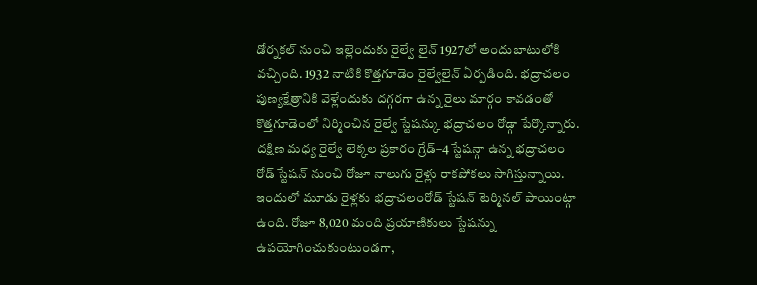డోర్నకల్ నుంచి ఇల్లెందుకు రైల్వే లైన్ 1927లో అందుబాటులోకి వచ్చింది. 1932 నాటికి కొత్తగూడెం రైల్వేలైన్ ఏర్పడింది. భద్రాచలం పుణ్యక్షేత్రానికి వెళ్లేందుకు దగ్గరగా ఉన్న రైలు మార్గం కావడంతో కొత్తగూడెంలో నిర్మించిన రైల్వే స్టేషన్కు భద్రాచలం రోడ్గా పేర్కొన్నారు. దక్షిణ మధ్య రైల్వే లెక్కల ప్రకారం గ్రేడ్–4 స్టేషన్గా ఉన్న భద్రాచలం రోడ్ స్టేషన్ నుంచి రోజూ నాలుగు రైళ్లు రాకపోకలు సాగిస్తున్నాయి. ఇందులో మూడు రైళ్లకు భద్రాచలంరోడ్ స్టేషన్ టెర్మినల్ పాయింట్గా ఉంది. రోజూ 8,020 మంది ప్రయాణికులు స్టేషన్ను ఉపయోగించుకుంటుండగా,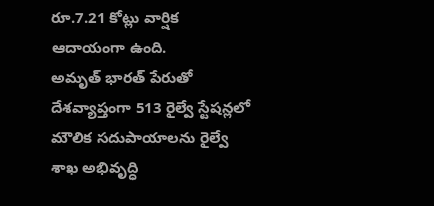రూ.7.21 కోట్లు వార్షిక ఆదాయంగా ఉంది.
అమృత్ భారత్ పేరుతో దేశవ్యాప్తంగా 513 రైల్వే స్టేషన్లలో మౌలిక సదుపాయాలను రైల్వే శాఖ అభివృద్ధి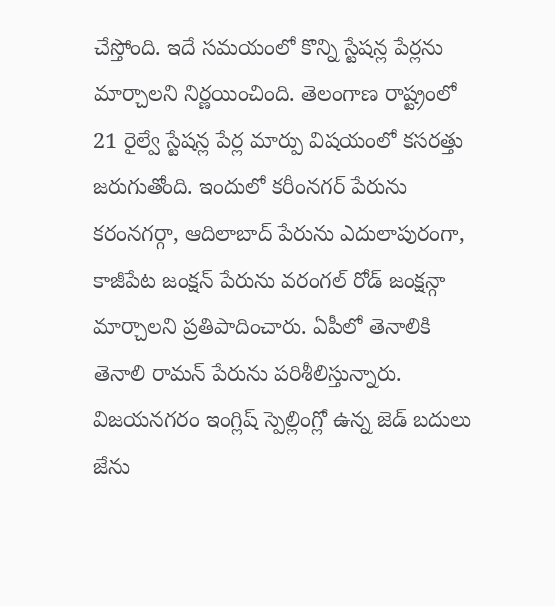చేస్తోంది. ఇదే సమయంలో కొన్ని స్టేషన్ల పేర్లను మార్చాలని నిర్ణయించింది. తెలంగాణ రాష్ట్రంలో 21 రైల్వే స్టేషన్ల పేర్ల మార్పు విషయంలో కసరత్తు జరుగుతోంది. ఇందులో కరీంనగర్ పేరును కరంనగర్గా, ఆదిలాబాద్ పేరును ఎదులాపురంగా, కాజీపేట జంక్షన్ పేరును వరంగల్ రోడ్ జంక్షన్గా మార్చాలని ప్రతిపాదించారు. ఏపీలో తెనాలికి తెనాలి రామన్ పేరును పరిశీలిస్తున్నారు. విజయనగరం ఇంగ్లిష్ స్పెల్లింగ్లో ఉన్న జెడ్ బదులు జేను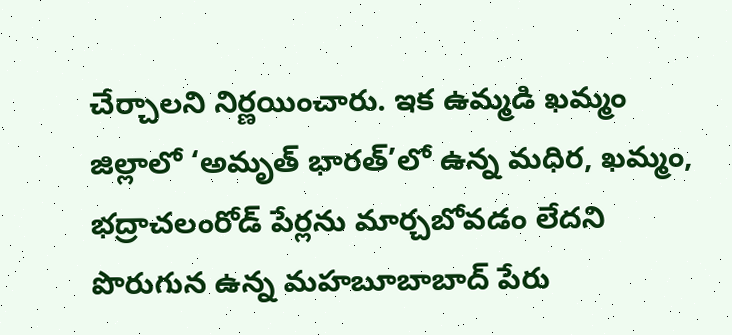చేర్చాలని నిర్ణయించారు. ఇక ఉమ్మడి ఖమ్మం జిల్లాలో ‘అమృత్ భారత్’లో ఉన్న మధిర, ఖమ్మం, భద్రాచలంరోడ్ పేర్లను మార్చబోవడం లేదని పొరుగున ఉన్న మహబూబాబాద్ పేరు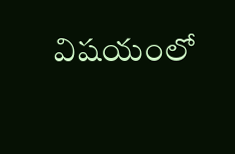విషయంలో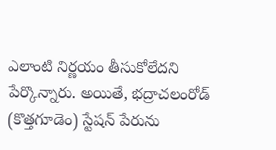ఎలాంటి నిర్ణయం తీసుకోలేదని పేర్కొన్నారు. అయితే, భద్రాచలంరోడ్ (కొత్తగూడెం) స్టేషన్ పేరును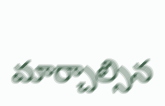మార్చాల్సిన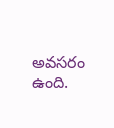అవసరం ఉంది.